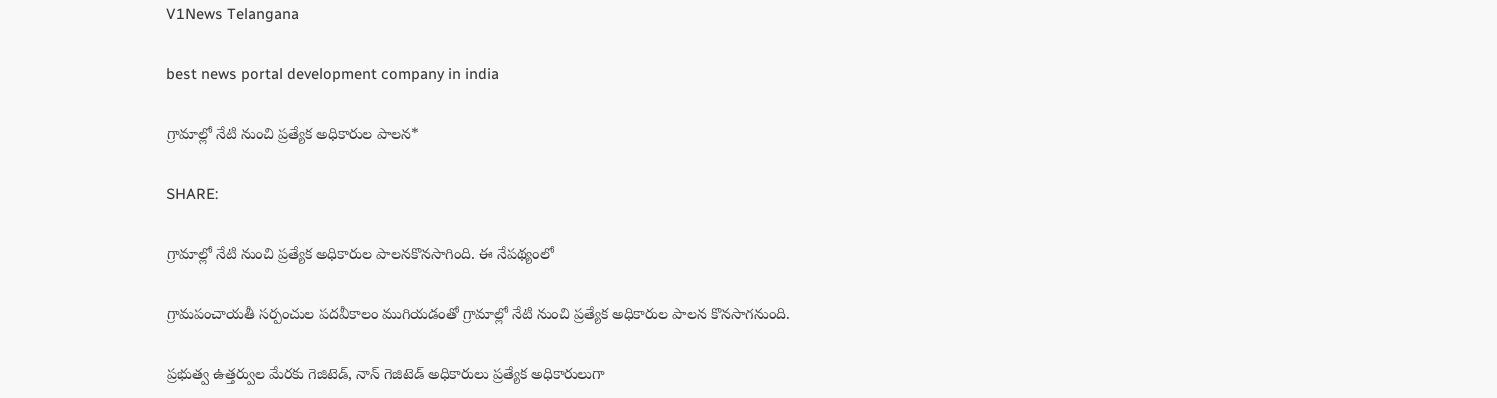V1News Telangana

best news portal development company in india

గ్రామాల్లో నేటి నుంచి ప్రత్యేక అధికారుల పాలన*

SHARE:

గ్రామాల్లో నేటి నుంచి ప్రత్యేక అధికారుల పాలనకొనసాగింది. ఈ నేపథ్యంలో

గ్రామపంచాయతీ సర్పంచుల పదవీకాలం ముగియడంతో గ్రామాల్లో నేటి నుంచి ప్రత్యేక అధికారుల పాలన కొనసాగనుంది.

ప్రభుత్వ ఉత్తర్వుల మేరకు గెజిటెడ్, నాన్ గెజిటెడ్ అధికారులు ప్రత్యేక అధికారులుగా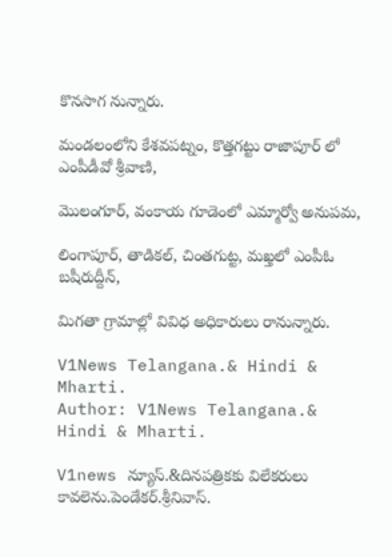కొనసాగ నున్నారు.

మండలంలోని కేశవపట్నం, కొత్తగట్టు రాజాపూర్ లో ఎంపీడీవో శ్రీవాణి,

మొలంగూర్, వంకాయ గూడెంలో ఎమ్మార్వో అనుపమ,

లింగాపూర్, తాడికల్, చింతగుట్ట, మఖ్తలో ఎంపీఓ బషీరుద్దీన్,

మిగతా గ్రామాల్లో వివిధ అధికారులు రానున్నారు.

V1News Telangana.& Hindi & Mharti.
Author: V1News Telangana.& Hindi & Mharti.

V1news న్యూస్.&దినపత్రికకు విలేకరులు కావలెను.పెండేకర్.శ్రీనివాస్.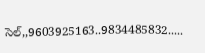సెల్,,9603925163..9834485832.....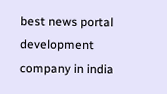best news portal development company in india